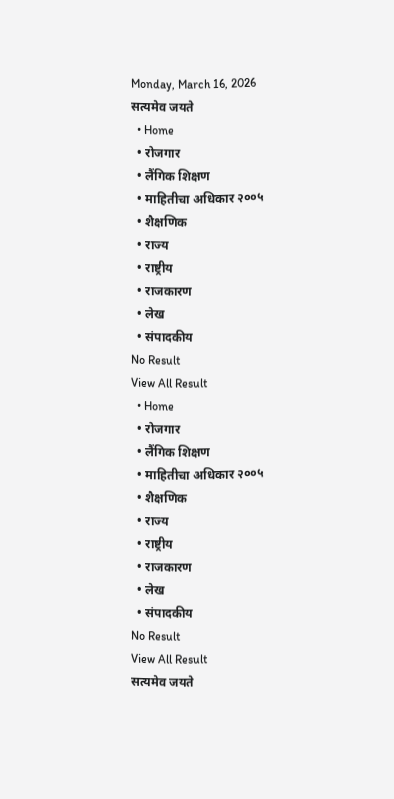Monday, March 16, 2026
सत्यमेव जयते
  • Home
  • रोजगार
  • लैंगिक शिक्षण
  • माहितीचा अधिकार २००५
  • शैक्षणिक
  • राज्य
  • राष्ट्रीय
  • राजकारण
  • लेख
  • संपादकीय
No Result
View All Result
  • Home
  • रोजगार
  • लैंगिक शिक्षण
  • माहितीचा अधिकार २००५
  • शैक्षणिक
  • राज्य
  • राष्ट्रीय
  • राजकारण
  • लेख
  • संपादकीय
No Result
View All Result
सत्यमेव जयते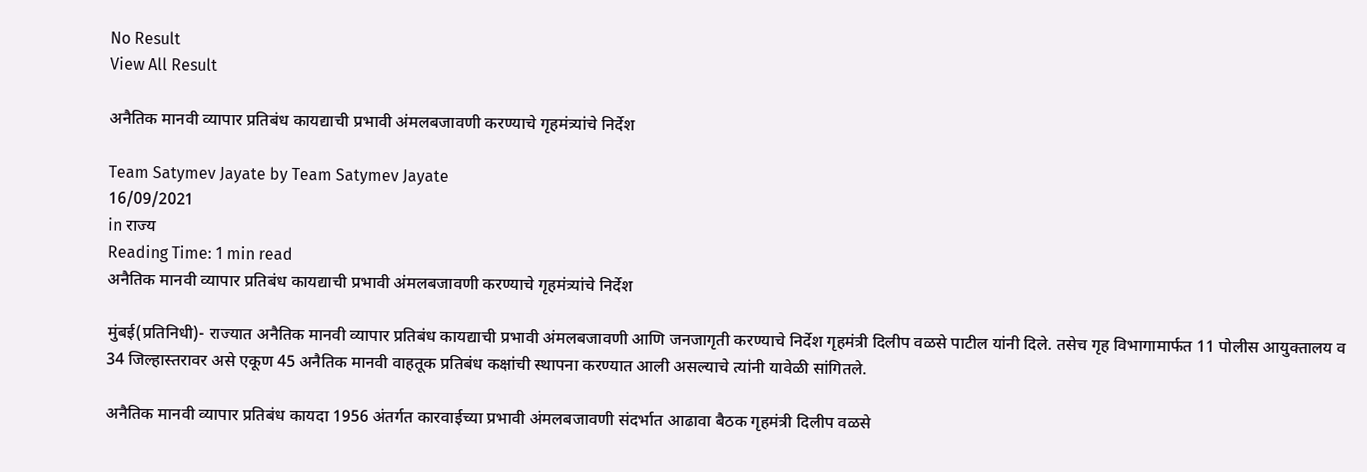No Result
View All Result

अनैतिक मानवी व्यापार प्रतिबंध कायद्याची प्रभावी अंमलबजावणी करण्याचे गृहमंत्र्यांचे निर्देश

Team Satymev Jayate by Team Satymev Jayate
16/09/2021
in राज्य
Reading Time: 1 min read
अनैतिक मानवी व्यापार प्रतिबंध कायद्याची प्रभावी अंमलबजावणी करण्याचे गृहमंत्र्यांचे निर्देश

मुंबई(प्रतिनिधी)- राज्यात अनैतिक मानवी व्यापार प्रतिबंध कायद्याची प्रभावी अंमलबजावणी आणि जनजागृती करण्याचे निर्देश गृहमंत्री दिलीप वळसे पाटील यांनी दिले. तसेच गृह विभागामार्फत 11 पोलीस आयुक्तालय व 34 जिल्हास्तरावर असे एकूण 45 अनैतिक मानवी वाहतूक प्रतिबंध कक्षांची स्थापना करण्यात आली असल्याचे त्यांनी यावेळी सांगितले.

अनैतिक मानवी व्यापार प्रतिबंध कायदा 1956 अंतर्गत कारवाईच्या प्रभावी अंमलबजावणी संदर्भात आढावा बैठक गृहमंत्री दिलीप वळसे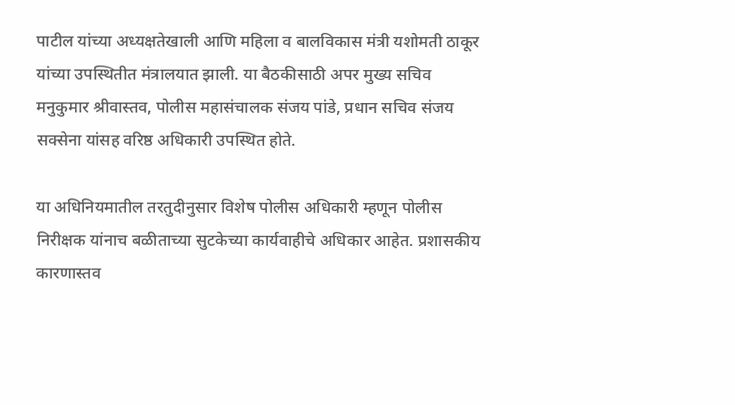पाटील यांच्या अध्यक्षतेखाली आणि महिला व बालविकास मंत्री यशोमती ठाकूर यांच्या उपस्थितीत मंत्रालयात झाली. या बैठकीसाठी अपर मुख्य सचिव मनुकुमार श्रीवास्तव, पोलीस महासंचालक संजय पांडे, प्रधान सचिव संजय सक्सेना यांसह वरिष्ठ अधिकारी उपस्थित होते.

या अधिनियमातील तरतुदीनुसार विशेष पोलीस अधिकारी म्हणून पोलीस निरीक्षक यांनाच बळीताच्या सुटकेच्या कार्यवाहीचे अधिकार आहेत. प्रशासकीय कारणास्तव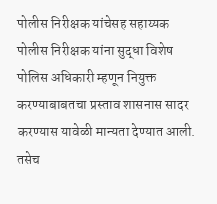पोलीस निरीक्षक यांचेसह सहाय्यक पोलीस निरीक्षक यांना सुद्धा विशेष पोलिस अधिकारी म्हणून नियुक्त करण्याबाबतचा प्रस्ताव शासनास सादर करण्यास यावेळी मान्यता देण्यात आली. तसेच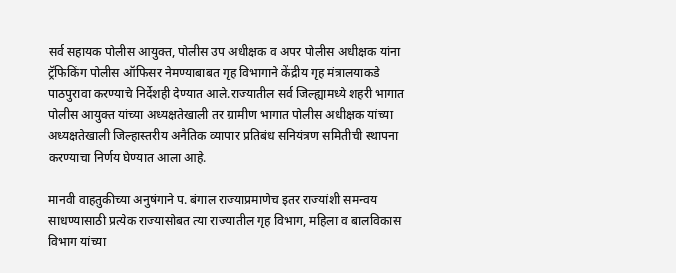सर्व सहायक पोलीस आयुक्त, पोलीस उप अधीक्षक व अपर पोलीस अधीक्षक यांना ट्रॅफिकिंग पोलीस ऑफिसर नेमण्याबाबत गृह विभागाने केंद्रीय गृह मंत्रालयाकडे पाठपुरावा करण्याचे निर्देशही देण्यात आले.राज्यातील सर्व जिल्ह्यामध्ये शहरी भागात पोलीस आयुक्त यांच्या अध्यक्षतेखाली तर ग्रामीण भागात पोलीस अधीक्षक यांच्या अध्यक्षतेखाली जिल्हास्तरीय अनैतिक व्यापार प्रतिबंध सनियंत्रण समितीची स्थापना करण्याचा निर्णय घेण्यात आला आहे.

मानवी वाहतुकीच्या अनुषंगाने प. बंगाल राज्याप्रमाणेच इतर राज्यांशी समन्वय साधण्यासाठी प्रत्येक राज्यासोबत त्या राज्यातील गृह विभाग, महिला व बालविकास विभाग यांच्या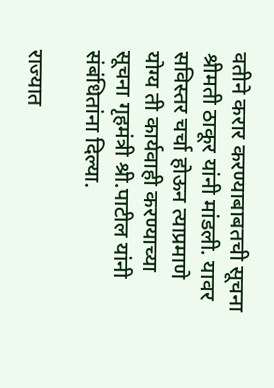वतीने करार करण्याबाबतची सूचना श्रीमती ठाकूर यांनी मांडली. यावर सविस्तर चर्चा होऊन त्याप्रमाणे योग्य ती कार्यवाही करण्याच्या सूचना गृहमंत्री श्री.पाटील यांनी संबंधितांना दिल्या.

राज्यात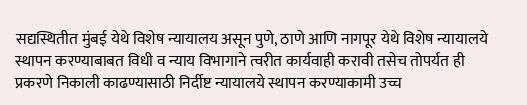सद्यस्थितीत मुंबई येथे विशेष न्यायालय असून पुणे, ठाणे आणि नागपूर येथे विशेष न्यायालये स्थापन करण्याबाबत विधी व न्याय विभागाने त्वरीत कार्यवाही करावी तसेच तोपर्यत ही प्रकरणे निकाली काढण्यासाठी निर्दीष्ट न्यायालये स्थापन करण्याकामी उच्च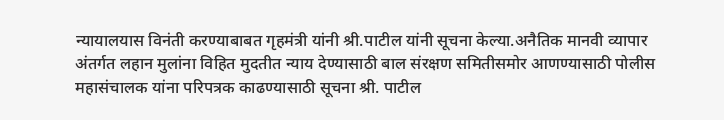न्यायालयास विनंती करण्याबाबत गृहमंत्री यांनी श्री.पाटील यांनी सूचना केल्या.अनैतिक मानवी व्यापार अंतर्गत लहान मुलांना विहित मुदतीत न्याय देण्यासाठी बाल संरक्षण समितीसमोर आणण्यासाठी पोलीस महासंचालक यांना परिपत्रक काढण्यासाठी सूचना श्री. पाटील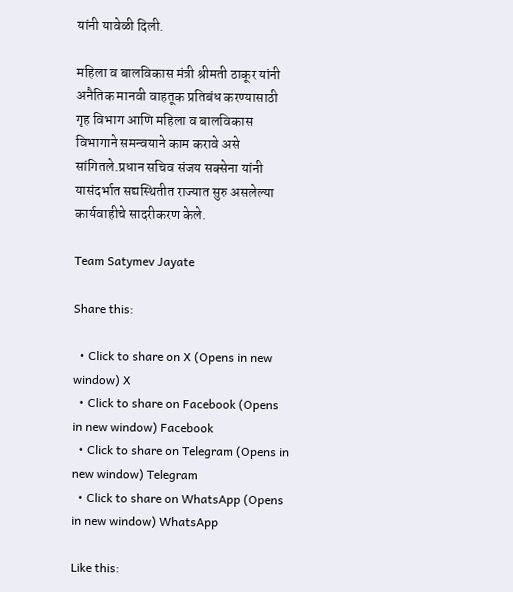यांनी यावेळी दिली.

महिला व बालविकास मंत्री श्रीमती ठाकूर यांनी अनैतिक मानवी वाहतूक प्रतिबंध करण्यासाठी गृह विभाग आणि महिला व बालविकास विभागाने समन्वयाने काम करावे असे सांगितले.प्रधान सचिव संजय सक्सेना यांनी यासंदर्भात सद्यस्थितीत राज्यात सुरु असलेल्या कार्यवाहीचे सादरीकरण केले.

Team Satymev Jayate

Share this:

  • Click to share on X (Opens in new window) X
  • Click to share on Facebook (Opens in new window) Facebook
  • Click to share on Telegram (Opens in new window) Telegram
  • Click to share on WhatsApp (Opens in new window) WhatsApp

Like this: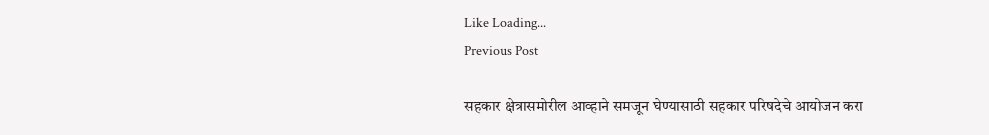Like Loading...
Previous Post

सहकार क्षेत्रासमोरील आव्हाने समजून घेण्यासाठी सहकार परिषदेचे आयोजन करा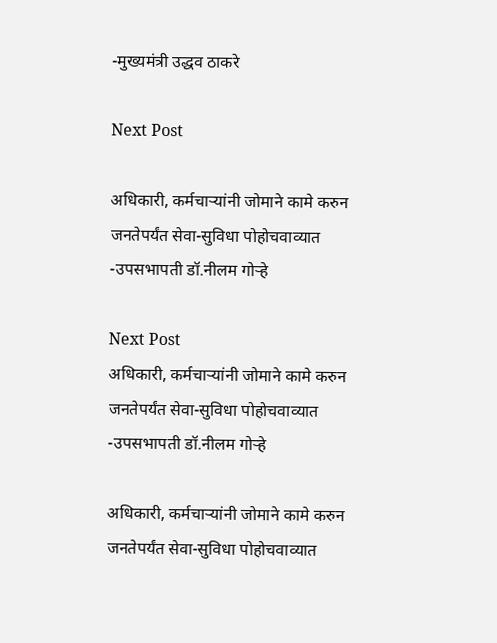-मुख्यमंत्री उद्धव ठाकरे

Next Post

अधिकारी, कर्मचाऱ्यांनी जोमाने कामे करुन जनतेपर्यंत सेवा-सुविधा पोहोचवाव्यात -उपसभापती डॉ.नीलम गोऱ्हे

Next Post
अधिकारी, कर्मचाऱ्यांनी जोमाने कामे करुन जनतेपर्यंत सेवा-सुविधा पोहोचवाव्यात -उपसभापती डॉ.नीलम गोऱ्हे

अधिकारी, कर्मचाऱ्यांनी जोमाने कामे करुन जनतेपर्यंत सेवा-सुविधा पोहोचवाव्यात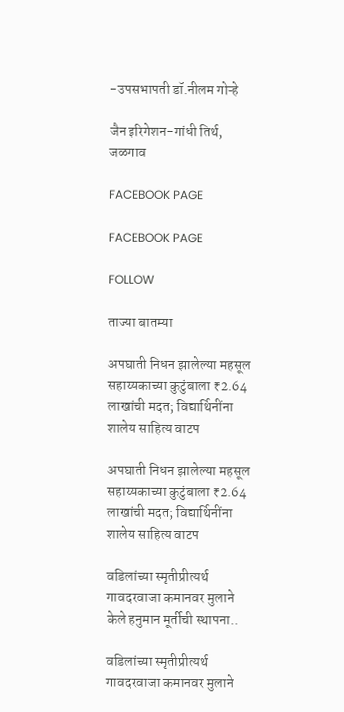-उपसभापती डॉ.नीलम गोऱ्हे

जैन इरिगेशन-गांधी तिर्थ, जळगाव

FACEBOOK PAGE

FACEBOOK PAGE

FOLLOW

ताज्या बातम्या

अपघाती निधन झालेल्या महसूल सहाय्यकाच्या कुटुंबाला ₹2.64 लाखांची मदत; विद्यार्थिनींना शालेय साहित्य वाटप

अपघाती निधन झालेल्या महसूल सहाय्यकाच्या कुटुंबाला ₹2.64 लाखांची मदत; विद्यार्थिनींना शालेय साहित्य वाटप

वडिलांच्या स्मृतीप्रीत्यर्थ गावदरवाजा कमानवर मुलाने केले हनुमान मूर्तीची स्थापना..

वडिलांच्या स्मृतीप्रीत्यर्थ गावदरवाजा कमानवर मुलाने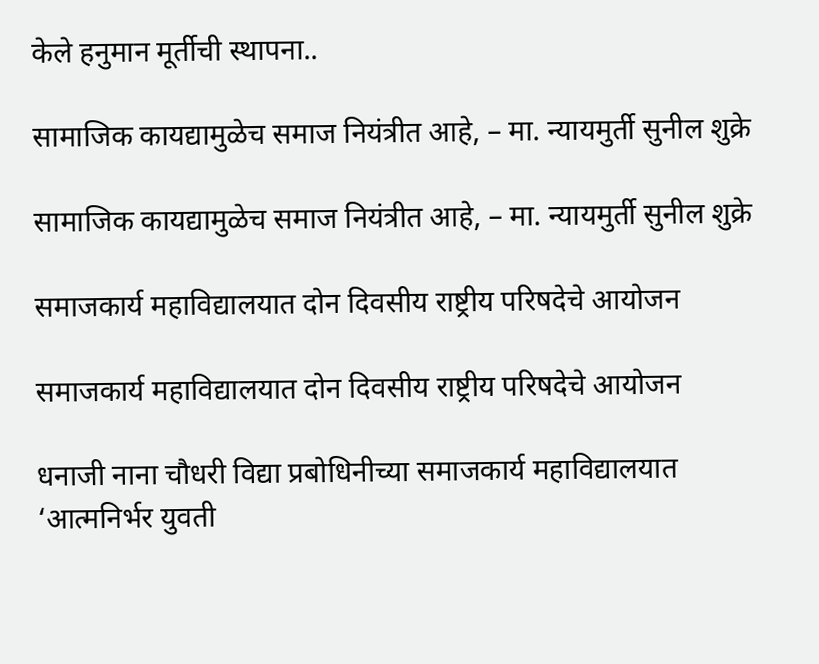केले हनुमान मूर्तीची स्थापना..

सामाजिक कायद्यामुळेच समाज नियंत्रीत आहे, – मा. न्यायमुर्ती सुनील शुक्रे

सामाजिक कायद्यामुळेच समाज नियंत्रीत आहे, – मा. न्यायमुर्ती सुनील शुक्रे

समाजकार्य महाविद्यालयात दोन दिवसीय राष्ट्रीय परिषदेचे आयोजन

समाजकार्य महाविद्यालयात दोन दिवसीय राष्ट्रीय परिषदेचे आयोजन

धनाजी नाना चौधरी विद्या प्रबोधिनीच्या समाजकार्य महाविद्यालयात ‘आत्मनिर्भर युवती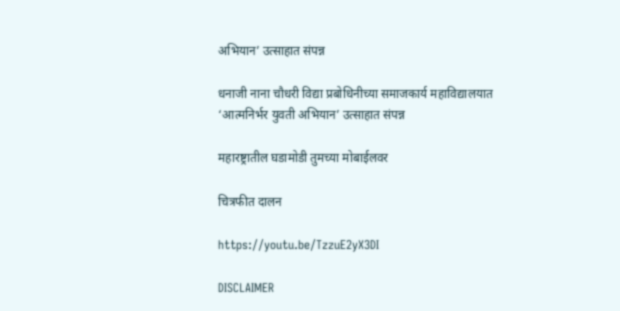अभियान’ उत्साहात संपन्न

धनाजी नाना चौधरी विद्या प्रबोधिनीच्या समाजकार्य महाविद्यालयात ‘आत्मनिर्भर युवती अभियान’ उत्साहात संपन्न

महारष्ट्रातील घडामोडी तुमच्या मोबाईलवर

चित्रफीत दालन

https://youtu.be/TzzuE2yX3DI

DISCLAIMER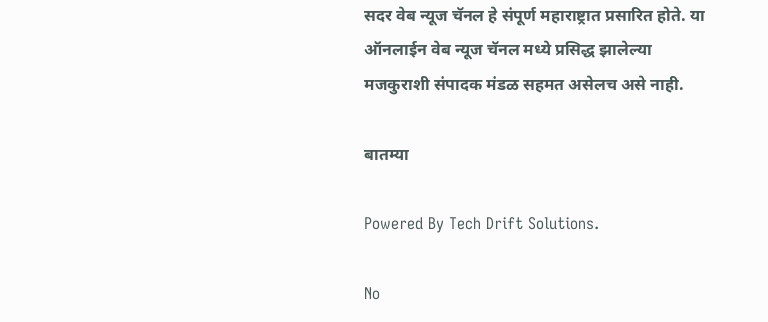सदर वेब न्यूज चॅनल हे संपूर्ण महाराष्ट्रात प्रसारित होते. या ऑनलाईन वेब न्यूज चॅनल मध्ये प्रसिद्ध झालेल्या मजकुराशी संपादक मंडळ सहमत असेलच असे नाही.

बातम्या

Powered By Tech Drift Solutions.

No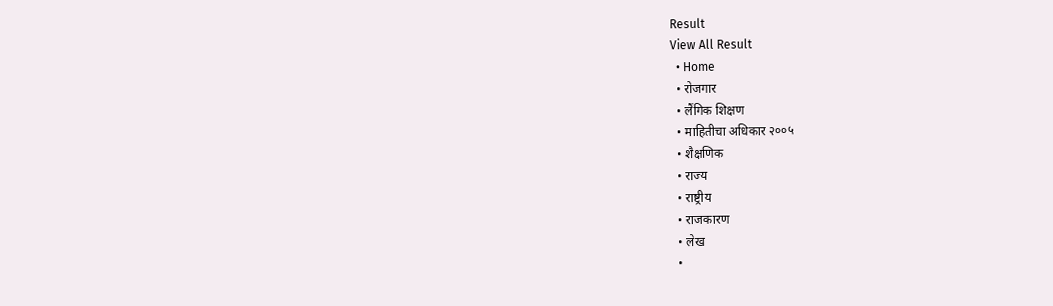Result
View All Result
  • Home
  • रोजगार
  • लैंगिक शिक्षण
  • माहितीचा अधिकार २००५
  • शैक्षणिक
  • राज्य
  • राष्ट्रीय
  • राजकारण
  • लेख
  •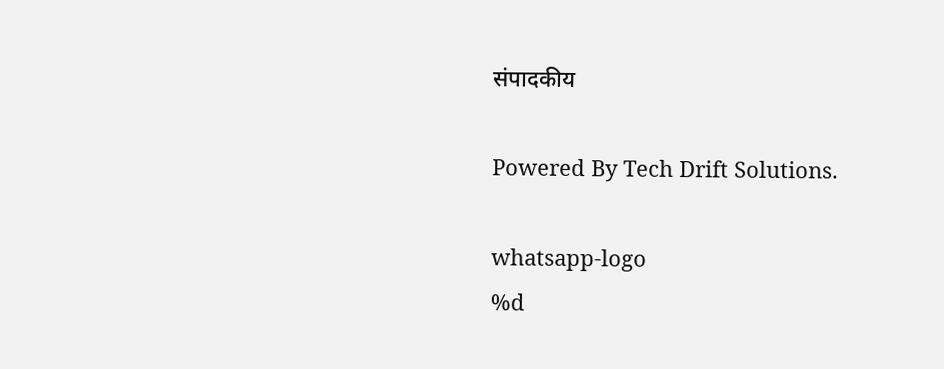संपादकीय

Powered By Tech Drift Solutions.

whatsapp-logo
%d